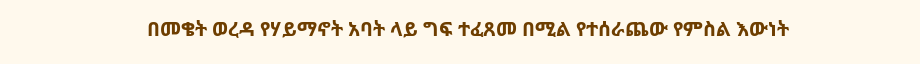በመቄት ወረዳ የሃይማኖት አባት ላይ ግፍ ተፈጸመ በሚል የተሰራጨው የምስል እውነት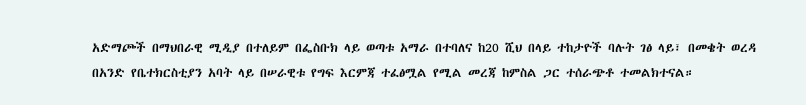አድማጮች በማህበራዊ ሚዲያ በተለይም በፌስቡክ ላይ ወጣቱ አማራ በተባለና ከ20 ሺህ በላይ ተከታዮች ባሉት ገፅ ላይ፣ በመቄት ወረዳ በአንድ የቤተክርስቲያን አባት ላይ በሠራዊቱ የግፍ እርምጃ ተፈፅሟል የሚል መረጃ ከምስል ጋር ተሰራጭቶ ተመልክተናል።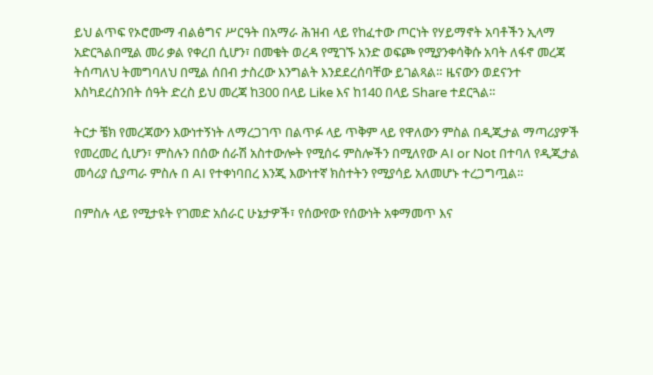ይህ ልጥፍ የኦሮሙማ ብልፅግና ሥርዓት በአማራ ሕዝብ ላይ የከፈተው ጦርነት የሃይማኖት አባቶችን ኢላማ አድርጓልበሚል መሪ ቃል የቀረበ ሲሆን፣ በመቄት ወረዳ የሚገኙ አንድ ወፍጮ የሚያንቀሳቅሱ አባት ለፋኖ መረጃ ትሰጣለህ ትመግባለህ በሚል ሰበብ ታስረው እንግልት እንደደረሰባቸው ይገልጻል። ዜናውን ወደናንተ እስካደረስንበት ሰዓት ድረስ ይህ መረጃ ከ300 በላይ Like እና ከ140 በላይ Share ተደርጓል።

ትርታ ቼክ የመረጃውን እውነተኝነት ለማረጋገጥ በልጥፉ ላይ ጥቅም ላይ የዋለውን ምስል በዲጂታል ማጣሪያዎች የመረመረ ሲሆን፣ ምስሉን በሰው ሰራሽ አስተውሎት የሚሰሩ ምስሎችን በሚለየው AI or Not በተባለ የዲጂታል መሳሪያ ሲያጣራ ምስሉ በ AI የተቀነባበረ እንጂ እውነተኛ ክስተትን የሚያሳይ አለመሆኑ ተረጋግጧል።

በምስሉ ላይ የሚታዩት የገመድ አሰራር ሁኔታዎች፣ የሰውየው የሰውነት አቀማመጥ እና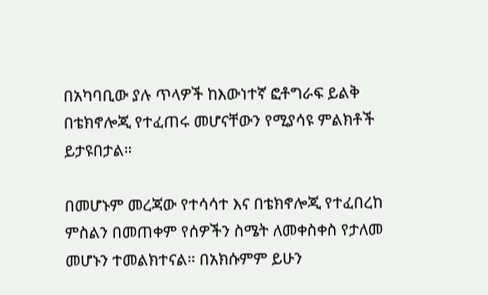በአካባቢው ያሉ ጥላዎች ከእውነተኛ ፎቶግራፍ ይልቅ በቴክኖሎጂ የተፈጠሩ መሆናቸውን የሚያሳዩ ምልክቶች ይታዩበታል።

በመሆኑም መረጃው የተሳሳተ እና በቴክኖሎጂ የተፈበረከ ምስልን በመጠቀም የሰዎችን ስሜት ለመቀስቀስ የታለመ መሆኑን ተመልክተናል። በአክሱምም ይሁን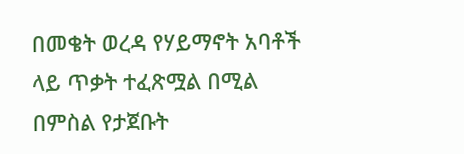በመቄት ወረዳ የሃይማኖት አባቶች ላይ ጥቃት ተፈጽሟል በሚል በምስል የታጀቡት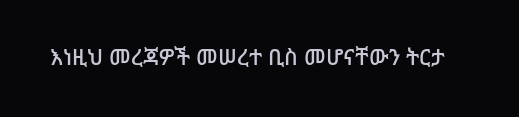እነዚህ መረጃዎች መሠረተ ቢስ መሆናቸውን ትርታ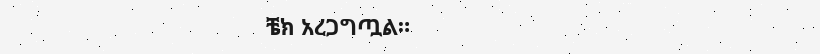ቼክ አረጋግጧል።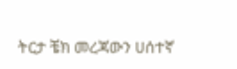ትርታ ቼክ መረጃውን ሀሰተኛ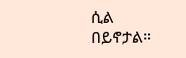ሲል በይኖታል።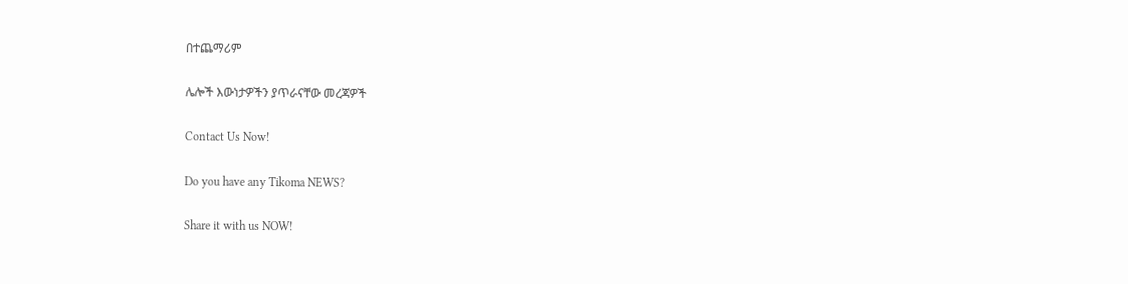በተጨማሪም

ሌሎች እውነታዎችን ያጥራናቸው መረጃዎች

Contact Us Now!

Do you have any Tikoma NEWS?

Share it with us NOW!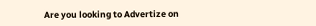Are you looking to Advertize on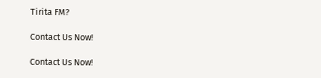Tirita FM?

Contact Us Now!

Contact Us Now!